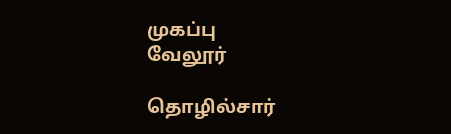முகப்பு
வேலூர்

தொழில்சார்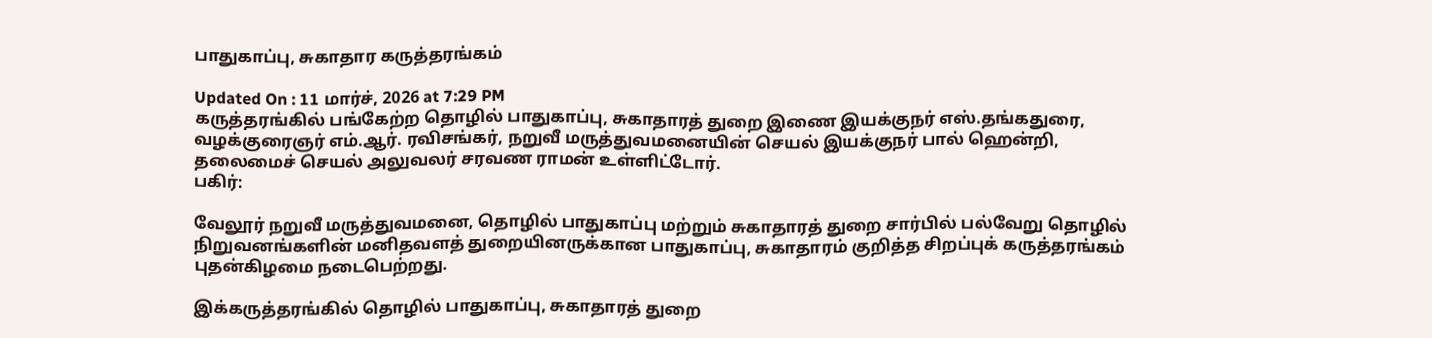பாதுகாப்பு, சுகாதார கருத்தரங்கம்

Updated On : 11 மார்ச், 2026 at 7:29 PM
கருத்தரங்கில் பங்கேற்ற தொழில் பாதுகாப்பு, சுகாதாரத் துறை இணை இயக்குநர் எஸ்.தங்கதுரை, வழக்குரைஞர் எம்.ஆர். ரவிசங்கர், நறுவீ மருத்துவமனையின் செயல் இயக்குநர் பால் ஹென்றி, தலைமைச் செயல் அலுவலர் சரவண ராமன் உள்ளிட்டோர்.
பகிர்:

வேலூர் நறுவீ மருத்துவமனை, தொழில் பாதுகாப்பு மற்றும் சுகாதாரத் துறை சார்பில் பல்வேறு தொழில் நிறுவனங்களின் மனிதவளத் துறையினருக்கான பாதுகாப்பு, சுகாதாரம் குறித்த சிறப்புக் கருத்தரங்கம் புதன்கிழமை நடைபெற்றது.

இக்கருத்தரங்கில் தொழில் பாதுகாப்பு, சுகாதாரத் துறை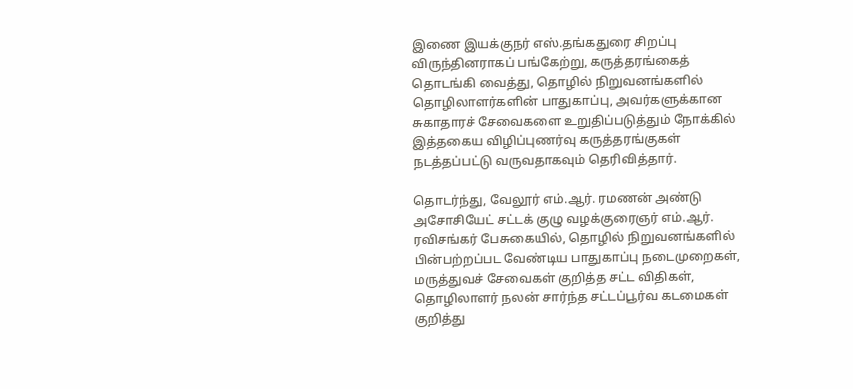இணை இயக்குநர் எஸ்.தங்கதுரை சிறப்பு விருந்தினராகப் பங்கேற்று, கருத்தரங்கைத் தொடங்கி வைத்து, தொழில் நிறுவனங்களில் தொழிலாளர்களின் பாதுகாப்பு, அவர்களுக்கான சுகாதாரச் சேவைகளை உறுதிப்படுத்தும் நோக்கில் இத்தகைய விழிப்புணர்வு கருத்தரங்குகள் நடத்தப்பட்டு வருவதாகவும் தெரிவித்தார்.

தொடர்ந்து, வேலூர் எம்.ஆர். ரமணன் அண்டு அசோசியேட் சட்டக் குழு வழக்குரைஞர் எம்.ஆர். ரவிசங்கர் பேசுகையில், தொழில் நிறுவனங்களில் பின்பற்றப்பட வேண்டிய பாதுகாப்பு நடைமுறைகள், மருத்துவச் சேவைகள் குறித்த சட்ட விதிகள், தொழிலாளர் நலன் சார்ந்த சட்டப்பூர்வ கடமைகள் குறித்து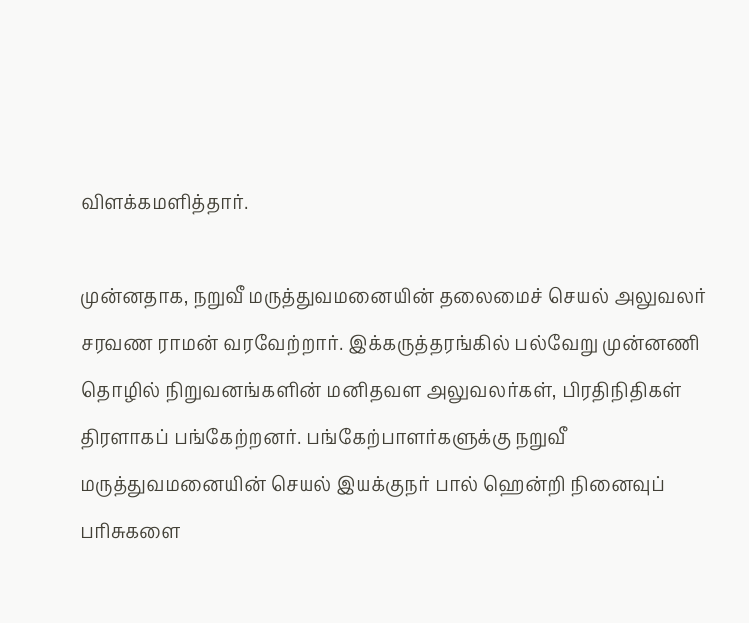விளக்கமளித்தார்.

முன்னதாக, நறுவீ மருத்துவமனையின் தலைமைச் செயல் அலுவலர் சரவண ராமன் வரவேற்றார். இக்கருத்தரங்கில் பல்வேறு முன்னணி தொழில் நிறுவனங்களின் மனிதவள அலுவலர்கள், பிரதிநிதிகள் திரளாகப் பங்கேற்றனர். பங்கேற்பாளர்களுக்கு நறுவீ மருத்துவமனையின் செயல் இயக்குநர் பால் ஹென்றி நினைவுப் பரிசுகளை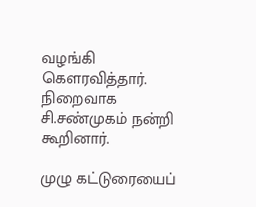வழங்கி கௌரவித்தார். நிறைவாக சி.சண்முகம் நன்றி கூறினார்.

முழு கட்டுரையைப்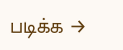படிக்க →